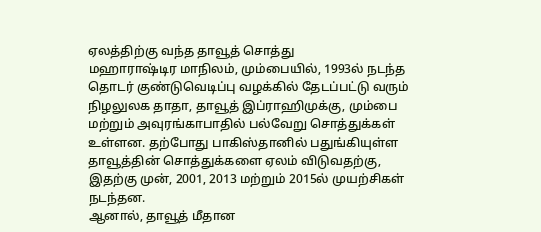ஏலத்திற்கு வந்த தாவூத் சொத்து
மஹாராஷ்டிர மாநிலம், மும்பையில், 1993ல் நடந்த தொடர் குண்டுவெடிப்பு வழக்கில் தேடப்பட்டு வரும் நிழலுலக தாதா, தாவூத் இப்ராஹிமுக்கு, மும்பை மற்றும் அவுரங்காபாதில் பல்வேறு சொத்துக்கள் உள்ளன. தற்போது பாகிஸ்தானில் பதுங்கியுள்ள தாவூத்தின் சொத்துக்களை ஏலம் விடுவதற்கு, இதற்கு முன், 2001, 2013 மற்றும் 2015ல் முயற்சிகள் நடந்தன.
ஆனால், தாவூத் மீதான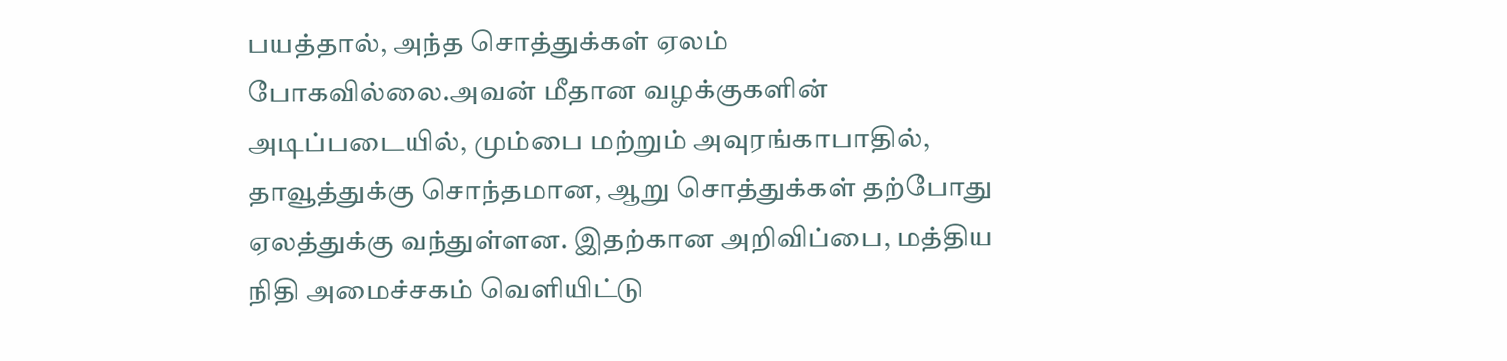பயத்தால், அந்த சொத்துக்கள் ஏலம் போகவில்லை.அவன் மீதான வழக்குகளின் அடிப்படையில், மும்பை மற்றும் அவுரங்காபாதில், தாவூத்துக்கு சொந்தமான, ஆறு சொத்துக்கள் தற்போது ஏலத்துக்கு வந்துள்ளன. இதற்கான அறிவிப்பை, மத்திய நிதி அமைச்சகம் வெளியிட்டு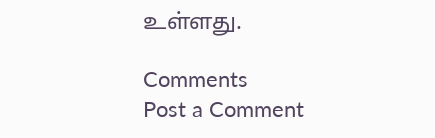உள்ளது.

Comments
Post a Comment